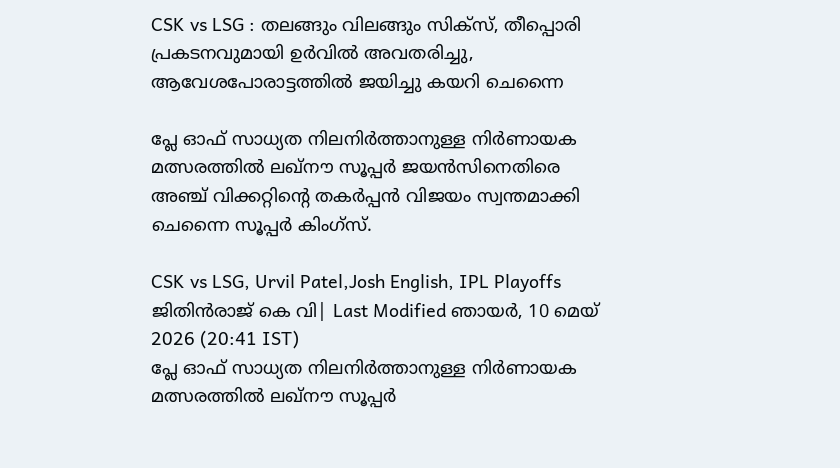CSK vs LSG : തലങ്ങും വിലങ്ങും സിക്സ്, തീപ്പൊരി പ്രകടനവുമായി ഉർവിൽ അവതരിച്ചു, ആവേശപോരാട്ടത്തിൽ ജയിച്ചു കയറി ചെന്നൈ

പ്ലേ ഓഫ് സാധ്യത നിലനിര്‍ത്താനുള്ള നിര്‍ണായക മത്സരത്തില്‍ ലഖ്‌നൗ സൂപ്പര്‍ ജയന്‍സിനെതിരെ അഞ്ച് വിക്കറ്റിന്റെ തകര്‍പ്പന്‍ വിജയം സ്വന്തമാക്കി ചെന്നൈ സൂപ്പര്‍ കിംഗ്‌സ്.

CSK vs LSG, Urvil Patel,Josh English, IPL Playoffs
ജിതിൻരാജ് കെ വി| Last Modified ഞായര്‍, 10 മെയ് 2026 (20:41 IST)
പ്ലേ ഓഫ് സാധ്യത നിലനിര്‍ത്താനുള്ള നിര്‍ണായക മത്സരത്തില്‍ ലഖ്‌നൗ സൂപ്പര്‍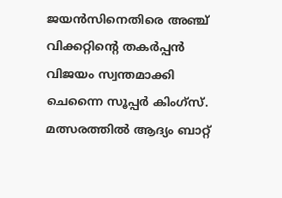ജയന്‍സിനെതിരെ അഞ്ച് വിക്കറ്റിന്റെ തകര്‍പ്പന്‍ വിജയം സ്വന്തമാക്കി ചെന്നൈ സൂപ്പര്‍ കിംഗ്‌സ്. മത്സരത്തില്‍ ആദ്യം ബാറ്റ്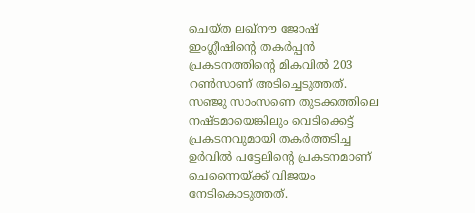ചെയ്ത ലഖ്‌നൗ ജോഷ് ഇംഗ്ലീഷിന്റെ തകര്‍പ്പന്‍ പ്രകടനത്തിന്റെ മികവില്‍ 203 റണ്‍സാണ് അടിച്ചെടുത്തത്. സഞ്ജു സാംസണെ തുടക്കത്തിലെ നഷ്ടമായെങ്കിലും വെടിക്കെട്ട് പ്രകടനവുമായി തകര്‍ത്തടിച്ച ഉര്‍വില്‍ പട്ടേലിന്റെ പ്രകടനമാണ് ചെന്നൈയ്ക്ക് വിജയം നേടികൊടുത്തത്.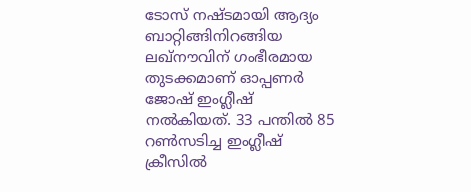ടോസ് നഷ്ടമായി ആദ്യം ബാറ്റിങ്ങിനിറങ്ങിയ ലഖ്‌നൗവിന് ഗംഭീരമായ തുടക്കമാണ് ഓപ്പണര്‍ ജോഷ് ഇംഗ്ലീഷ് നല്‍കിയത്. 33 പന്തില്‍ 85 റണ്‍സടിച്ച ഇംഗ്ലീഷ് ക്രീസില്‍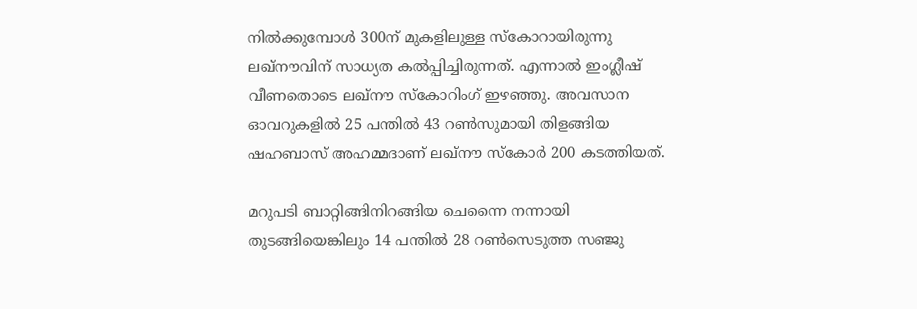നില്‍ക്കുമ്പോള്‍ 300ന് മുകളിലുള്ള സ്‌കോറായിരുന്നു ലഖ്‌നൗവിന് സാധ്യത കല്‍പ്പിച്ചിരുന്നത്. എന്നാല്‍ ഇംഗ്ലീഷ് വീണതൊടെ ലഖ്‌നൗ സ്‌കോറിംഗ് ഇഴഞ്ഞു. അവസാന ഓവറുകളില്‍ 25 പന്തില്‍ 43 റണ്‍സുമായി തിളങ്ങിയ ഷഹബാസ് അഹമ്മദാണ് ലഖ്‌നൗ സ്‌കോര്‍ 200 കടത്തിയത്.

മറുപടി ബാറ്റിങ്ങിനിറങ്ങിയ ചെന്നൈ നന്നായി തുടങ്ങിയെങ്കിലും 14 പന്തില്‍ 28 റണ്‍സെടുത്ത സഞ്ജു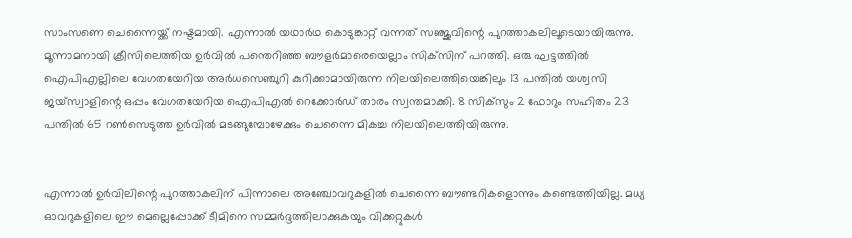സാംസണെ ചെന്നൈയ്ക്ക് നഷ്ടമായി. എന്നാല്‍ യഥാര്‍ഥ കൊടുങ്കാറ്റ് വന്നത് സഞ്ജുവിന്റെ പുറത്താകലിലൂടെയായിരുന്നു. മൂന്നാമനായി ക്രീസിലെത്തിയ ഉര്‍വില്‍ പന്തെറിഞ്ഞ ബൗളര്‍മാരെയെല്ലാം സിക്‌സിന് പറത്തി. ഒരു ഘട്ടത്തില്‍ ഐപിഎല്ലിലെ വേഗതയേറിയ അര്‍ധസെഞ്ചുറി കുറിക്കാമായിരുന്ന നിലയിലെത്തിയെങ്കിലും 13 പന്തില്‍ യശ്വസി ജയ്‌സ്വാളിന്റെ ഒപ്പം വേഗതയേറിയ ഐപിഎല്‍ റെക്കോര്‍ഡ് താരം സ്വന്തമാക്കി. 8 സിക്‌സും 2 ഫോറും സഹിതം 23 പന്തില്‍ 65 റണ്‍സെടുത്ത ഉര്‍വില്‍ മടങ്ങുമ്പോഴേക്കും ചെന്നൈ മികച്ച നിലയിലെത്തിയിരുന്നു.


എന്നാല്‍ ഉര്‍വിലിന്റെ പുറത്താകലിന് പിന്നാലെ അഞ്ചോവറുകളില്‍ ചെന്നൈ ബൗണ്ടറികളൊന്നും കണ്ടെത്തിയില്ല. മധ്യ ഓവറുകളിലെ ഈ മെല്ലെപ്പോക്ക് ടീമിനെ സമ്മര്‍ദ്ദത്തിലാക്കുകയും വിക്കറ്റുകള്‍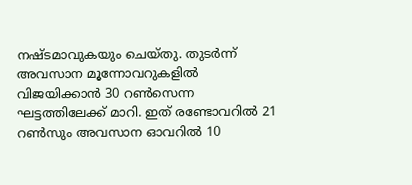നഷ്ടമാവുകയും ചെയ്തു. തുടര്‍ന്ന് അവസാന മൂന്നോവറുകളില്‍ വിജയിക്കാന്‍ 30 റണ്‍സെന്ന ഘട്ടത്തിലേക്ക് മാറി. ഇത് രണ്ടോവറില്‍ 21 റണ്‍സും അവസാന ഓവറില്‍ 10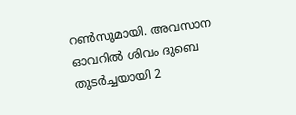റണ്‍സുമായി. അവസാന ഓവറില്‍ ശിവം ദുബെ തുടര്‍ച്ചയായി 2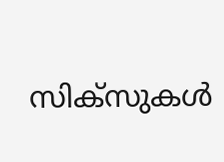സിക്‌സുകള്‍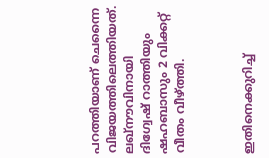പറത്തിയാണ് ചെന്നൈ വിജയത്തിലെത്തിയത്. ലഖ്‌നൗവിനായി ദിഗ്വേഷ് റാത്തിയും ഷഹബാസും 2 വിക്കറ്റ് വീതം വീഴ്ത്തി.



ഇതിനെക്കുറിച്ച്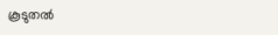കൂടുതല്‍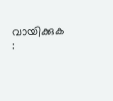വായിക്കുക :